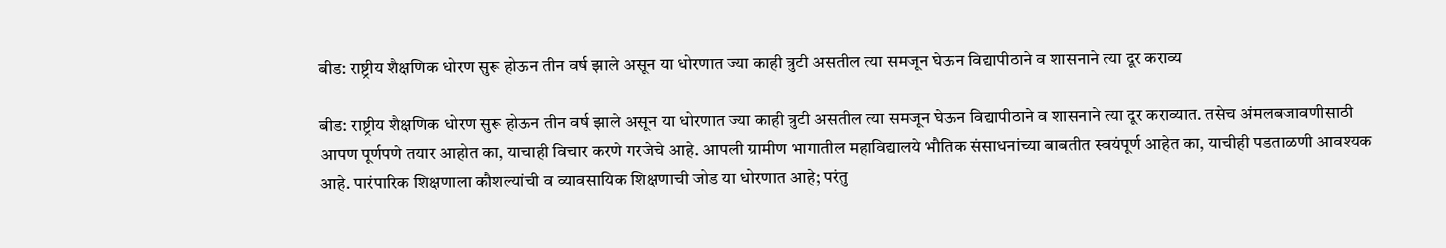बीड: राष्ट्रीय शैक्षणिक धोरण सुरू होऊन तीन वर्ष झाले असून या धोरणात ज्या काही त्रुटी असतील त्या समजून घेऊन विद्यापीठाने व शासनाने त्या दूर कराव्य

बीड: राष्ट्रीय शैक्षणिक धोरण सुरू होऊन तीन वर्ष झाले असून या धोरणात ज्या काही त्रुटी असतील त्या समजून घेऊन विद्यापीठाने व शासनाने त्या दूर कराव्यात. तसेच अंमलबजावणीसाठी आपण पूर्णपणे तयार आहोत का, याचाही विचार करणे गरजेचे आहे. आपली ग्रामीण भागातील महाविद्यालये भौतिक संसाधनांच्या बाबतीत स्वयंपूर्ण आहेत का, याचीही पडताळणी आवश्यक आहे. पारंपारिक शिक्षणाला कौशल्यांची व व्यावसायिक शिक्षणाची जोड या धोरणात आहे; परंतु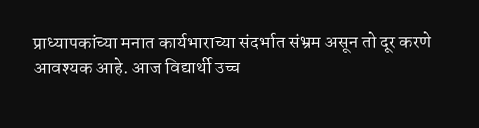प्राध्यापकांच्या मनात कार्यभाराच्या संदर्भात संभ्रम असून तो दूर करणे आवश्यक आहे. आज विद्यार्थी उच्च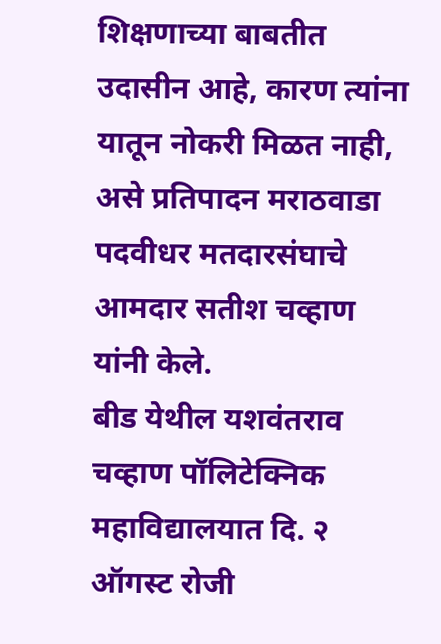शिक्षणाच्या बाबतीत उदासीन आहे, कारण त्यांना यातून नोकरी मिळत नाही, असे प्रतिपादन मराठवाडा पदवीधर मतदारसंघाचे आमदार सतीश चव्हाण यांनी केले.
बीड येथील यशवंतराव चव्हाण पॉलिटेक्निक महाविद्यालयात दि. २ ऑगस्ट रोजी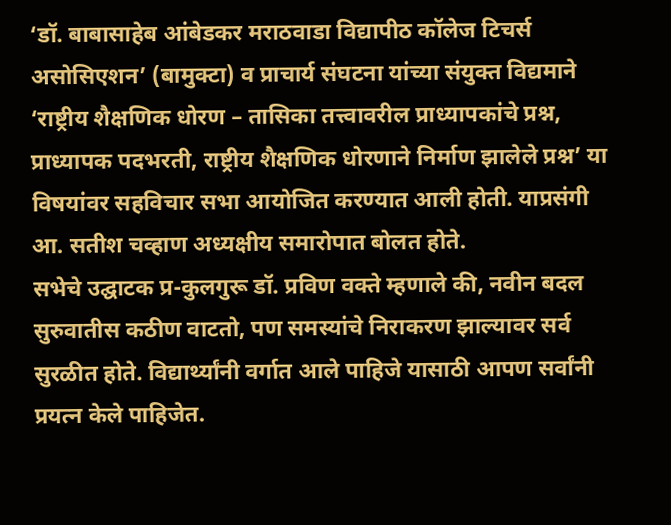‘डॉ. बाबासाहेब आंबेडकर मराठवाडा विद्यापीठ कॉलेज टिचर्स असोसिएशन’ (बामुक्टा) व प्राचार्य संघटना यांच्या संयुक्त विद्यमाने ‘राष्ट्रीय शैक्षणिक धोरण – तासिका तत्त्वावरील प्राध्यापकांचे प्रश्न, प्राध्यापक पदभरती, राष्ट्रीय शैक्षणिक धोरणाने निर्माण झालेले प्रश्न’ या विषयांवर सहविचार सभा आयोजित करण्यात आली होती. याप्रसंगी आ. सतीश चव्हाण अध्यक्षीय समारोपात बोलत होते.
सभेचे उद्घाटक प्र-कुलगुरू डॉ. प्रविण वक्ते म्हणाले की, नवीन बदल सुरुवातीस कठीण वाटतो, पण समस्यांचे निराकरण झाल्यावर सर्व सुरळीत होते. विद्यार्थ्यांनी वर्गात आले पाहिजे यासाठी आपण सर्वांनी प्रयत्न केले पाहिजेत.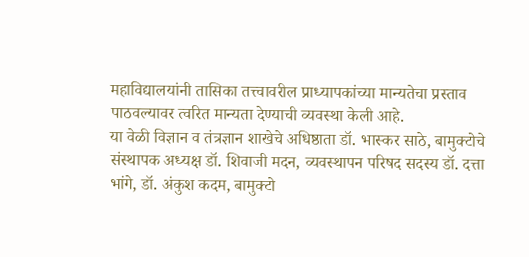महाविद्यालयांनी तासिका तत्त्वावरील प्राध्यापकांच्या मान्यतेचा प्रस्ताव पाठवल्यावर त्वरित मान्यता देण्याची व्यवस्था केली आहे.
या वेळी विज्ञान व तंत्रज्ञान शाखेचे अधिष्ठाता डॉ. भास्कर साठे, बामुक्टोचे संस्थापक अध्यक्ष डॉ. शिवाजी मदन, व्यवस्थापन परिषद सदस्य डॉ. दत्ता भांगे, डॉ. अंकुश कदम, बामुक्टो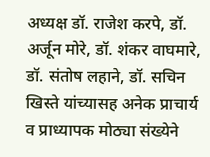अध्यक्ष डॉ. राजेश करपे, डॉ. अर्जून मोरे, डॉ. शंकर वाघमारे, डॉ. संतोष लहाने, डॉ. सचिन खिस्ते यांच्यासह अनेक प्राचार्य व प्राध्यापक मोठ्या संख्येने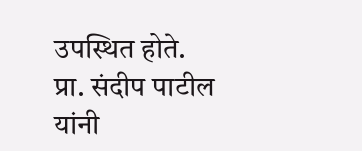उपस्थित होते. प्रा. संदीप पाटील यांनी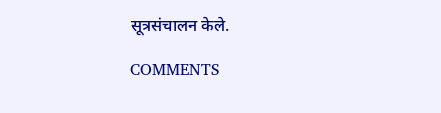सूत्रसंचालन केले.

COMMENTS